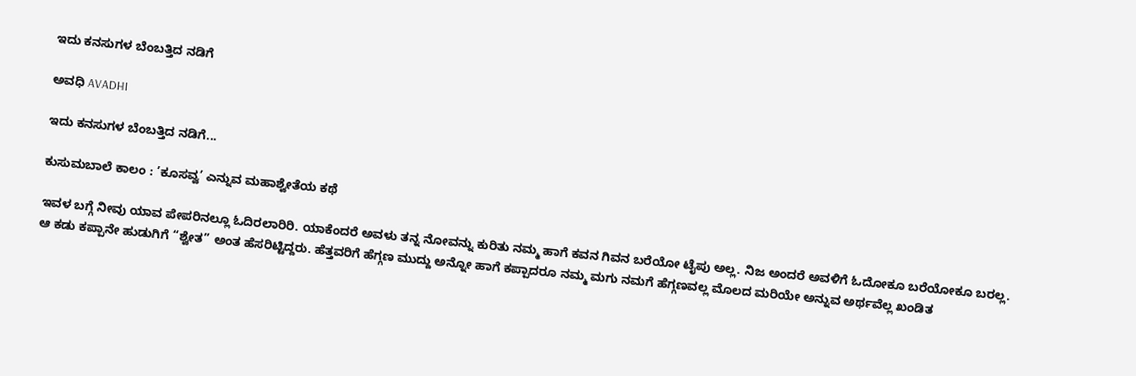ಇದು ಕನಸುಗಳ ಬೆಂಬತ್ತಿದ ನಡಿಗೆ‍

ಅವಧಿ AVADHI

ಇದು ಕನಸುಗಳ ಬೆಂಬತ್ತಿದ ನಡಿಗೆ...

ಕುಸುಮಬಾಲೆ ಕಾಲಂ : ’ಕೂಸವ್ವ’ ಎನ್ನುವ ಮಹಾಶ್ವೇತೆಯ ಕಥೆ

ಇವಳ ಬಗ್ಗೆ ನೀವು ಯಾವ ಪೇಪರಿನಲ್ಲೂ ಓದಿರಲಾರಿರಿ. ಯಾಕೆಂದರೆ ಅವಳು ತನ್ನ ನೋವನ್ನು ಕುರಿತು ನಮ್ಮ ಹಾಗೆ ಕವನ ಗಿವನ ಬರೆಯೋ ಟೈಪು ಅಲ್ಲ. ನಿಜ ಅಂದರೆ ಅವಳಿಗೆ ಓದೋಕೂ ಬರೆಯೋಕೂ ಬರಲ್ಲ.
ಆ ಕಡು ಕಪ್ಪಾನೇ ಹುಡುಗಿಗೆ “ಶ್ವೇತ” ಅಂತ ಹೆಸರಿಟ್ಟಿದ್ದರು. ಹೆತ್ತವರಿಗೆ ಹೆಗ್ಗಣ ಮುದ್ದು ಅನ್ನೋ ಹಾಗೆ ಕಪ್ಪಾದರೂ ನಮ್ಮ ಮಗು ನಮಗೆ ಹೆಗ್ಗಣವಲ್ಲ ಮೊಲದ ಮರಿಯೇ ಅನ್ನುವ ಅರ್ಥವೆಲ್ಲ ಖಂಡಿತ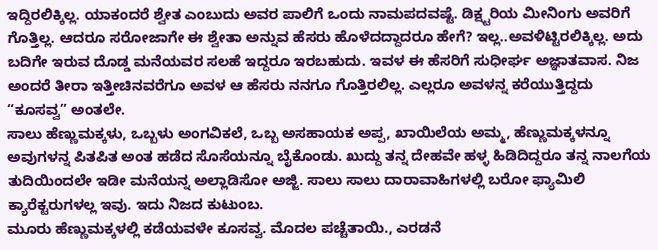ಇದ್ದಿರಲಿಕ್ಕಿಲ್ಲ. ಯಾಕಂದರೆ ಶ್ವೇತ ಎಂಬುದು ಅವರ ಪಾಲಿಗೆ ಒಂದು ನಾಮಪದವಷ್ಟೆ. ಡಿಕ್ಷ್ಟರಿಯ ಮೀನಿಂಗು ಅವರಿಗೆ ಗೊತ್ತಿಲ್ಲ. ಆದರೂ ಸರೋಜಾಗೇ ಈ ಶ್ವೇತಾ ಅನ್ನುವ ಹೆಸರು ಹೊಳೆದದ್ದಾದರೂ ಹೇಗೆ? ಇಲ್ಲ..ಅವಳಿಟ್ಟಿರಲಿಕ್ಕಿಲ್ಲ. ಅದು ಬದಿಗೇ ಇರುವ ದೊಡ್ಡ ಮನೆಯವರ ಸಲಹೆ ಇದ್ದರೂ ಇರಬಹುದು. ಇವಳ ಈ ಹೆಸರಿಗೆ ಸುಧೀರ್ಘ ಅಜ್ಞಾತವಾಸ. ನಿಜ ಅಂದರೆ ತೀರಾ ಇತ್ತೀಚಿನವರೆಗೂ ಅವಳ ಆ ಹೆಸರು ನನಗೂ ಗೊತ್ತಿರಲಿಲ್ಲ. ಎಲ್ಲರೂ ಅವಳನ್ನ ಕರೆಯುತ್ತಿದ್ದದು “ಕೂಸವ್ವ” ಅಂತಲೇ.
ಸಾಲು ಹೆಣ್ಣುಮಕ್ಕಳು, ಒಬ್ಬಳು ಅಂಗವಿಕಲೆ, ಒಬ್ಬ ಅಸಹಾಯಕ ಅಪ್ಪ, ಖಾಯಿಲೆಯ ಅಮ್ಮ, ಹೆಣ್ಣುಮಕ್ಕಳನ್ನೂ ಅವುಗಳನ್ನ ಪಿತಪಿತ ಅಂತ ಹಡೆದ ಸೊಸೆಯನ್ನೂ ಬೈಕೊಂಡು. ಖುದ್ದು ತನ್ನ ದೇಹವೇ ಹಳ್ಳ ಹಿಡಿದಿದ್ದರೂ ತನ್ನ ನಾಲಗೆಯ ತುದಿಯಿಂದಲೇ ಇಡೀ ಮನೆಯನ್ನ ಅಲ್ಲಾಡಿಸೋ ಅಜ್ಜಿ. ಸಾಲು ಸಾಲು ದಾರಾವಾಹಿಗಳಲ್ಲಿ ಬರೋ ಫ್ಯಾಮಿಲಿ ಕ್ಯಾರೆಕ್ಟರುಗಳಲ್ಲ ಇವು. ಇದು ನಿಜದ ಕುಟುಂಬ.
ಮೂರು ಹೆಣ್ಣುಮಕ್ಕಳಲ್ಲಿ ಕಡೆಯವಳೇ ಕೂಸವ್ವ. ಮೊದಲ ಪಚ್ಚೆತಾಯಿ., ಎರಡನೆ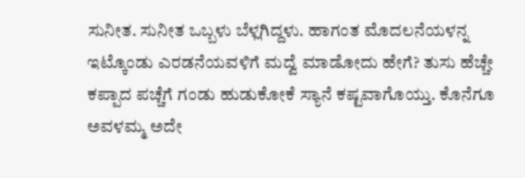ಸುನೀತ. ಸುನೀತ ಒಬ್ಬಳು ಬೆಳ್ಲಗಿದ್ದಳು. ಹಾಗಂತ ಮೊದಲನೆಯಳನ್ನ ಇಟ್ಕೊಂಡು ಎರಡನೆಯವಳಿಗೆ ಮದ್ವೆ ಮಾಡೋದು ಹೇಗೆ? ತುಸು ಹೆಚ್ಚೇ ಕಪ್ಪಾದ ಪಚ್ಚೆಗೆ ಗಂಡು ಹುಡುಕೋಕೆ ಸ್ಯಾನೆ ಕಷ್ಟವಾಗೊಯ್ತು. ಕೊನೆಗೂ ಅವಳಮ್ಮ ಅದೇ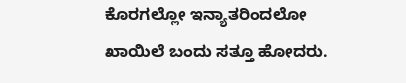ಕೊರಗಲ್ಲೋ ಇನ್ಯಾತರಿಂದಲೋ ಖಾಯಿಲೆ ಬಂದು ಸತ್ತೂ ಹೋದರು.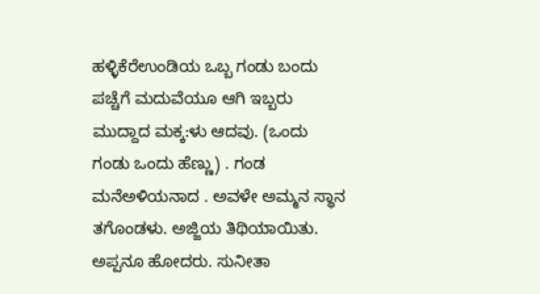ಹಳ್ಳಿಕೆರೆಉಂಡಿಯ ಒಬ್ಬ ಗಂಡು ಬಂದು ಪಚ್ಚೆಗೆ ಮದುವೆಯೂ ಆಗಿ ಇಬ್ಬರು ಮುದ್ದಾದ ಮಕ್ಕ:ಳು ಆದವು. (ಒಂದು ಗಂಡು ಒಂದು ಹೆಣ್ಣು) . ಗಂಡ ಮನೆಅಳಿಯನಾದ . ಅವಳೇ ಅಮ್ಮನ ಸ್ಥಾನ ತಗೊಂಡಳು. ಅಜ್ಜಿಯ ತಿಥಿಯಾಯಿತು. ಅಪ್ಪನೂ ಹೋದರು. ಸುನೀತಾ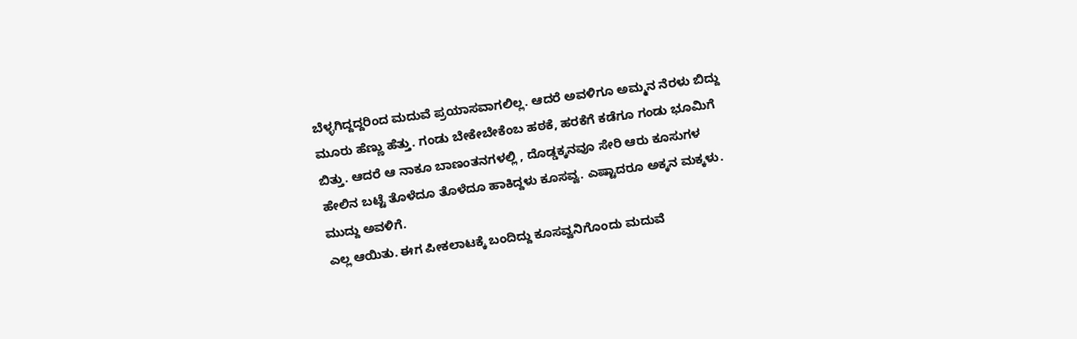ಬೆಳ್ಳಗಿದ್ದದ್ದರಿಂದ ಮದುವೆ ಪ್ರಯಾಸವಾಗಲಿಲ್ಲ. ಆದರೆ ಅವಳಿಗೂ ಅಮ್ಮನ ನೆರಳು ಬಿದ್ದು ಮೂರು ಹೆಣ್ಣು ಹೆತ್ತು. ಗಂಡು ಬೇಕೇಬೇಕೆಂಬ ಹಠಕೆ, ಹರಕೆಗೆ ಕಡೆಗೂ ಗಂಡು ಭೂಮಿಗೆ ಬಿತ್ತು. ಆದರೆ ಆ ನಾಕೂ ಬಾಣಂತನಗಳಲ್ಲಿ , ದೊಡ್ಡಕ್ಕನವೂ ಸೇರಿ ಆರು ಕೂಸುಗಳ ಹೇಲಿನ ಬಟ್ಟೆ ತೊಳೆದೂ ತೊಳೆದೂ ಹಾಕಿದ್ದಳು ಕೂಸವ್ವ. ಎಷ್ಟಾದರೂ ಅಕ್ಕನ ಮಕ್ಕಳು. ಮುದ್ದು ಅವಳಿಗೆ.
ಎಲ್ಲ ಆಯಿತು. ಈಗ ಪೀಕಲಾಟಕ್ಕೆ ಬಂದಿದ್ದು ಕೂಸವ್ವನಿಗೊಂದು ಮದುವೆ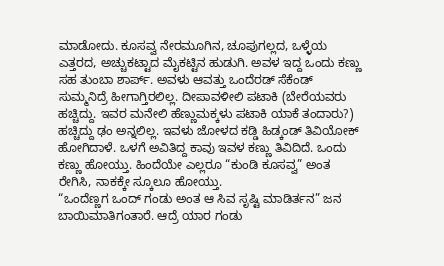ಮಾಡೋದು. ಕೂಸವ್ವ ನೇರಮೂಗಿನ, ಚೂಪುಗಲ್ಲದ, ಒಳ್ಳೆಯ ಎತ್ತರದ, ಅಚ್ಚುಕಟ್ಟಾದ ಮೈಕಟ್ಟಿನ ಹುಡುಗಿ. ಅವಳ ಇದ್ದ ಒಂದು ಕಣ್ಣು ಸಹ ತುಂಬಾ ಶಾರ್ಪ್. ಅವಳು ಆವತ್ತು ಒಂದೆರಡ್ ಸೆಕೆಂಡ್ ಸುಮ್ಮನಿದ್ರೆ ಹೀಗಾಗ್ತಿರಲಿಲ್ಲ. ದೀಪಾವಳೀಲಿ ಪಟಾಕಿ (ಬೇರೆಯವರು ಹಚ್ಚಿದ್ದು. ಇವರ ಮನೇಲಿ ಹೆಣ್ಣುಮಕ್ಕಳು ಪಟಾಕಿ ಯಾಕೆ ತಂದಾರು?) ಹಚ್ಚಿದ್ದು ಢಂ ಅನ್ನಲಿಲ್ಲ. ಇವಳು ಜೋಳದ ಕಡ್ಡಿ ಹಿಡ್ಕಂಡ್ ತಿವಿಯೋಕ್ ಹೋಗಿದಾಳೆ. ಒಳಗೆ ಅವಿತಿದ್ದ ಕಾವು ಇವಳ ಕಣ್ಣು ತಿವಿದಿದೆ. ಒಂದು ಕಣ್ಣು ಹೋಯ್ತು. ಹಿಂದೆಯೇ ಎಲ್ಲರೂ “ಕುಂಡಿ ಕೂಸವ್ವ” ಅಂತ ರೇಗಿಸಿ, ನಾಕಕ್ಕೇ ಸ್ಕೂಲೂ ಹೋಯ್ತು.
“ಒಂದೆಣ್ಣಗ ಒಂದ್ ಗಂಡು ಅಂತ ಆ ಸಿವ ಸೃಷ್ಟಿ ಮಾಡಿರ್ತನ” ಜನ ಬಾಯಿಮಾತಿಗಂತಾರೆ. ಆದ್ರೆ ಯಾರ ಗಂಡು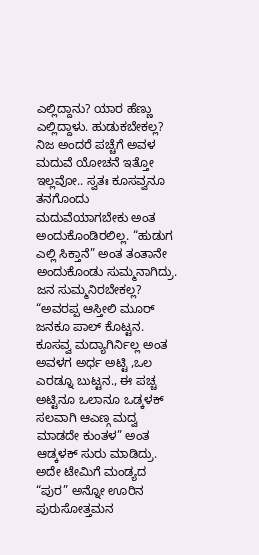ಎಲ್ಲಿದ್ದಾನು? ಯಾರ ಹೆಣ್ಣು ಎಲ್ಲಿದ್ದಾಳು. ಹುಡುಕಬೇಕಲ್ಲ? ನಿಜ ಅಂದರೆ ಪಚ್ಚೆಗೆ ಅವಳ ಮದುವೆ ಯೋಚನೆ ಇತ್ತೋ ಇಲ್ಲವೋ.. ಸ್ವತಃ ಕೂಸವ್ವನೂ ತನಗೊಂದು ಮದುವೆಯಾಗಬೇಕು ಅಂತ ಅಂದುಕೊಂಡಿರಲಿಲ್ಲ. “ಹುಡುಗ ಎಲ್ಲಿ ಸಿಕ್ತಾನೆ” ಅಂತ ತಂತಾನೇ ಅಂದುಕೊಂಡು ಸುಮ್ಮನಾಗಿದ್ರು. ಜನ ಸುಮ್ಮನಿರಬೇಕಲ್ಲ? “ಅವರಪ್ಪ ಆಸ್ತೀಲಿ ಮೂರ್ ಜನಕೂ ಪಾಲ್ ಕೊಟ್ಟನ. ಕೂಸವ್ವ ಮದ್ಯಾಗಿರ್ನಿಲ್ಲ ಅಂತ ಅವಳಗ ಅರ್ಧ ಅಟ್ಟಿ ,ಒಲ ಎರಡ್ನೂ ಬುಟ್ಟನ., ಈ ಪಚ್ಚ ಅಟ್ಟಿನೂ ಒಲಾನೂ ಒಡ್ಕಳಕ್ ಸಲವಾಗಿ ಆಎಣ್ಗ ಮದ್ವ ಮಾಡದೇ ಕುಂತಳ” ಅಂತ ಆಡ್ಕಳಕ್ ಸುರು ಮಾಡಿದ್ರು. ಅದೇ ಟೇಮಿಗೆ ಮಂಡ್ಯದ “ಪುರ” ಅನ್ನೋ ಊರಿನ ಪುರುಸೋತ್ತಮನ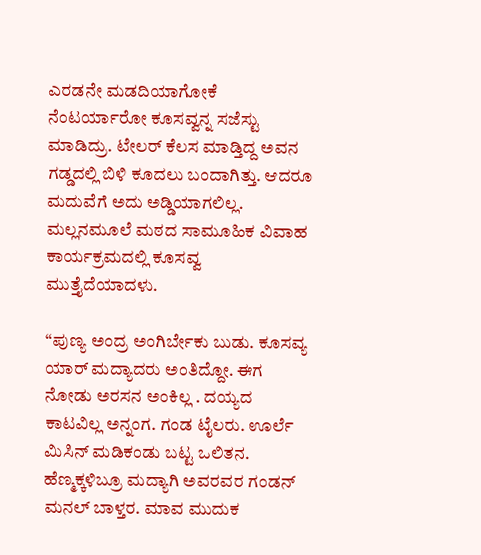ಎರಡನೇ ಮಡದಿಯಾಗೋಕೆ ನೆಂಟರ್ಯಾರೋ ಕೂಸವ್ವನ್ನ ಸಜೆಸ್ಟು ಮಾಡಿದ್ರು. ಟೇಲರ್ ಕೆಲಸ ಮಾಡ್ತಿದ್ದ ಅವನ ಗಡ್ಡದಲ್ಲಿ ಬಿಳಿ ಕೂದಲು ಬಂದಾಗಿತ್ತು. ಆದರೂ ಮದುವೆಗೆ ಅದು ಅಡ್ಡಿಯಾಗಲಿಲ್ಲ. ಮಲ್ಲನಮೂಲೆ ಮಠದ ಸಾಮೂಹಿಕ ವಿವಾಹ ಕಾರ್ಯಕ್ರಮದಲ್ಲಿ ಕೂಸವ್ವ ಮುತ್ತೈದೆಯಾದಳು.

“ಪುಣ್ಯ ಅಂದ್ರ ಅಂಗಿರ್ಬೇಕು ಬುಡು. ಕೂಸವ್ಯ ಯಾರ್ ಮದ್ಯಾದರು ಅಂತಿದ್ದೋ. ಈಗ ನೋಡು ಅರಸನ ಅಂಕಿಲ್ಲ . ದಯ್ಯದ ಕಾಟವಿಲ್ಲ ಅನ್ನಂಗ. ಗಂಡ ಟೈಲರು. ಊರ್ಲೆ ಮಿಸಿನ್ ಮಡಿಕಂಡು ಬಟ್ಟ ಒಲಿತನ. ಹೆಣ್ಮಕ್ಕಳಿಬ್ರೂ ಮದ್ಯಾಗಿ ಅವರವರ ಗಂಡನ್ ಮನಲ್ ಬಾಳ್ತರ. ಮಾವ ಮುದುಕ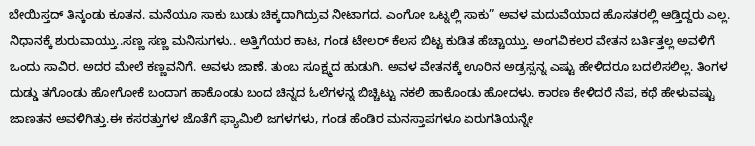ಬೇಯಿಸ್ತದ್ ತಿನ್ಕಂಡು ಕೂತನ. ಮನೆಯೂ ಸಾಕು ಬುಡು ಚಿಕ್ಕದಾಗಿದ್ರುವ ನೀಟಾಗದ. ಎಂಗೋ ಒಟ್ನಲ್ಲಿ ಸಾಕು” ಅವಳ ಮದುವೆಯಾದ ಹೊಸತರಲ್ಲಿ ಆಡ್ತಿದ್ದರು ಎಲ್ಲ. ನಿಧಾನಕ್ಕೆ ಶುರುವಾಯ್ತು..ಸಣ್ಣ ಸಣ್ಣ ಮನಿಸುಗಳು.. ಅತ್ತಿಗೆಯರ ಕಾಟ, ಗಂಡ ಟೇಲರ್ ಕೆಲಸ ಬಿಟ್ಟ ಕುಡಿತ ಹೆಚ್ಚಾಯ್ತು. ಅಂಗವಿಕಲರ ವೇತನ ಬರ್ತಿತ್ತಲ್ಲ ಅವಳಿಗೆ ಒಂದು ಸಾವಿರ. ಅದರ ಮೇಲೆ ಕಣ್ಣವನಿಗೆ. ಅವಳು ಜಾಣೆ. ತುಂಬ ಸೂಕ್ಷ್ಮದ ಹುಡುಗಿ. ಅವಳ ವೇತನಕ್ಕೆ ಊರಿನ ಅಡ್ರಸ್ಸನ್ನ ಎಷ್ಟು ಹೇಳಿದರೂ ಬದಲಿಸಲಿಲ್ಲ. ತಿಂಗಳ ದುಡ್ಡು ತಗೊಂಡು ಹೋಗೋಕೆ ಬಂದಾಗ ಹಾಕೊಂಡು ಬಂದ ಚಿನ್ನದ ಓಲೆಗಳನ್ನ ಬಿಚ್ಚಿಟ್ಟು ನಕಲಿ ಹಾಕೊಂಡು ಹೋದಳು. ಕಾರಣ ಕೇಳಿದರೆ ನೆಪ, ಕಥೆ ಹೇಳುವಷ್ಟು ಜಾಣತನ ಅವಳಿಗಿತ್ತು.ಈ ಕಸರತ್ತುಗಳ ಜೊತೆಗೆ ಫ್ಯಾಮಿಲಿ ಜಗಳಗಳು, ಗಂಡ ಹೆಂಡಿರ ಮನಸ್ತಾಪಗಳೂ ಏರುಗತಿಯನ್ನೇ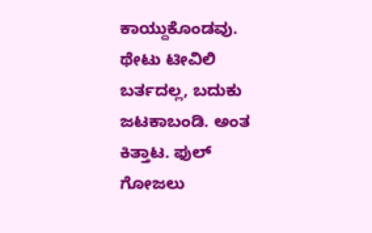ಕಾಯ್ದುಕೊಂಡವು. ಥೇಟು ಟೀವಿಲಿ ಬರ್ತದಲ್ಲ, ಬದುಕು ಜಟಕಾಬಂಡಿ. ಅಂತ ಕಿತ್ತಾಟ. ಫುಲ್ ಗೋಜಲು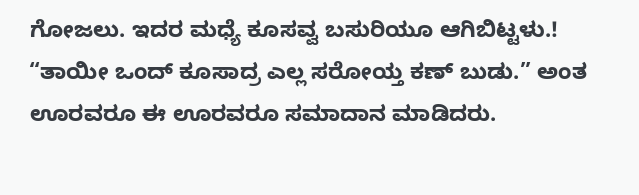ಗೋಜಲು. ಇದರ ಮಧ್ಯೆ ಕೂಸವ್ವ ಬಸುರಿಯೂ ಆಗಿಬಿಟ್ಟಳು.! “ತಾಯೀ ಒಂದ್ ಕೂಸಾದ್ರ ಎಲ್ಲ ಸರೋಯ್ತ ಕಣ್ ಬುಡು.” ಅಂತ ಊರವರೂ ಈ ಊರವರೂ ಸಮಾದಾನ ಮಾಡಿದರು.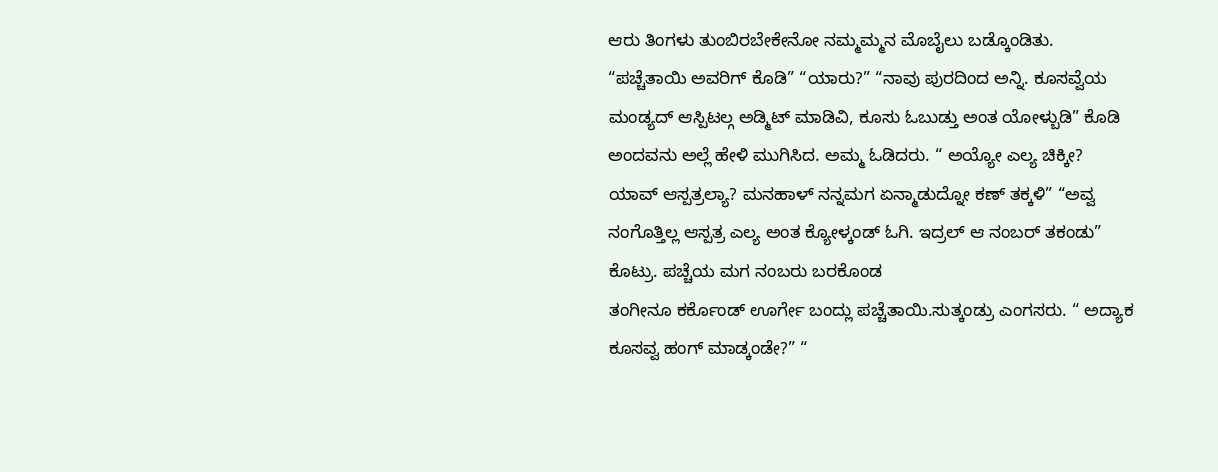ಆರು ತಿಂಗಳು ತುಂಬಿರಬೇಕೇನೋ ನಮ್ಮಮ್ಮನ ಮೊಬೈಲು ಬಡ್ಕೊಂಡಿತು. “ಪಚ್ಚೆತಾಯಿ ಅವರಿಗ್ ಕೊಡಿ” “ಯಾರು?” “ನಾವು ಪುರದಿಂದ ಅನ್ನಿ. ಕೂಸವ್ವೆಯ ಮಂಡ್ಯದ್ ಆಸ್ಪಿಟಲ್ಗ ಅಡ್ಮಿಟ್ ಮಾಡಿವಿ, ಕೂಸು ಓಬುಡ್ತು ಅಂತ ಯೋಳ್ಬುಡಿ” ಕೊಡಿ ಅಂದವನು ಅಲ್ಲೆ ಹೇಳಿ ಮುಗಿಸಿದ. ಅಮ್ಮ ಓಡಿದರು. “ ಅಯ್ಯೋ ಎಲ್ಯ ಚಿಕ್ಕೀ? ಯಾವ್ ಆಸ್ಪತ್ರಲ್ಯಾ? ಮನಹಾಳ್ ನನ್ನಮಗ ಏನ್ಮಾಡುದ್ನೋ ಕಣ್ ತಕ್ಕಳಿ” “ಅವ್ವ ನಂಗೊತ್ತಿಲ್ಲ ಆಸ್ಪತ್ರ ಎಲ್ಯ ಅಂತ ಕ್ಯೋಳ್ಕಂಡ್ ಓಗಿ. ಇದ್ರಲ್ ಆ ನಂಬರ್ ತಕಂಡು” ಕೊಟ್ರು. ಪಚ್ಚೆಯ ಮಗ ನಂಬರು ಬರಕೊಂಡ
ತಂಗೀನೂ ಕರ್ಕೊಂಡ್ ಊರ್ಗೇ ಬಂದ್ಲು ಪಚ್ಚೆತಾಯಿ.ಸುತ್ಕಂಡ್ರು ಎಂಗಸರು. “ ಅದ್ಯಾಕ ಕೂಸವ್ವ ಹಂಗ್ ಮಾಡ್ಕಂಡೇ?” “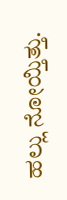ಹಲ್ಲು ನೋಯ್ತಿತ್ತು.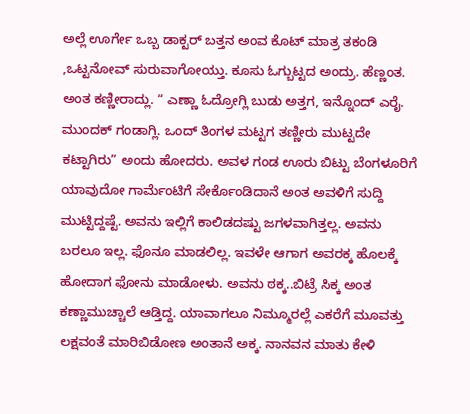ಅಲ್ಲೆ ಊರ್ಗೇ ಒಬ್ಬ ಡಾಕ್ಟರ್ ಬತ್ತನ ಅಂವ ಕೊಟ್ ಮಾತ್ರ ತಕಂಡಿ ,ಒಟ್ಟನೋವ್ ಸುರುವಾಗೋಯ್ತು. ಕೂಸು ಓಗ್ಬುಟ್ಟದ ಅಂದ್ರು. ಹೆಣ್ಣಂತ. ಅಂತ ಕಣ್ಣೀರಾದ್ಲು. “ ಎಣ್ಣಾ ಓದ್ರೋಗ್ಲಿ ಬುಡು ಅತ್ತಗ, ಇನ್ನೊಂದ್ ಎರೈ. ಮುಂದಕ್ ಗಂಡಾಗ್ಲಿ. ಒಂದ್ ತಿಂಗಳ ಮಟ್ಟಗ ತಣ್ಣೀರು ಮುಟ್ಟದೇ ಕಟ್ಟಾಗಿರು” ಅಂದು ಹೋದರು. ಅವಳ ಗಂಡ ಊರು ಬಿಟ್ಟು ಬೆಂಗಳೂರಿಗೆ ಯಾವುದೋ ಗಾರ್ಮೆಂಟಿಗೆ ಸೇರ್ಕೊಂಡಿದಾನೆ ಅಂತ ಅವಳಿಗೆ ಸುದ್ದಿ ಮುಟ್ಟಿದ್ದಷ್ಟೆ. ಅವನು ಇಲ್ಲಿಗೆ ಕಾಲಿಡದಷ್ಟು ಜಗಳವಾಗಿತ್ತಲ್ಲ. ಅವನು ಬರಲೂ ಇಲ್ಲ. ಫೊನೂ ಮಾಡಲಿಲ್ಲ. ಇವಳೇ ಆಗಾಗ ಅವರಕ್ಕ ಹೊಲಕ್ಕೆ ಹೋದಾಗ ಫೋನು ಮಾಡೋಳು. ಅವನು ಠಕ್ಕ..ಬಿಟ್ರೆ ಸಿಕ್ಕ ಅಂತ ಕಣ್ಣಾಮುಚ್ಚಾಲೆ ಆಡ್ತಿದ್ದ. ಯಾವಾಗಲೂ ನಿಮ್ಮೂರಲ್ಲೆ ಎಕರೆಗೆ ಮೂವತ್ತು ಲಕ್ಷವಂತೆ ಮಾರಿಬಿಡೋಣ ಅಂತಾನೆ ಅಕ್ಕ. ನಾನವನ ಮಾತು ಕೇಳಿ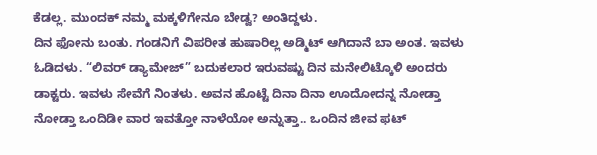ಕೆಡಲ್ಲ. ಮುಂದಕ್ ನಮ್ಮ ಮಕ್ಕಳಿಗೇನೂ ಬೇಡ್ವ? ಅಂತಿದ್ದಳು.
ದಿನ ಫೋನು ಬಂತು. ಗಂಡನಿಗೆ ವಿಪರೀತ ಹುಷಾರಿಲ್ಲ ಅಡ್ಮಿಟ್ ಆಗಿದಾನೆ ಬಾ ಅಂತ. ಇವಳು ಓಡಿದಳು. “ಲಿವರ್ ಡ್ಯಾಮೇಜ್” ಬದುಕಲಾರ ಇರುವಷ್ಟು ದಿನ ಮನೇಲಿಟ್ಕೊಳಿ ಅಂದರು ಡಾಕ್ಟರು. ಇವಳು ಸೇವೆಗೆ ನಿಂತಳು. ಅವನ ಹೊಟ್ಟೆ ದಿನಾ ದಿನಾ ಊದೋದನ್ನ ನೋಡ್ತಾ ನೋಡ್ತಾ ಒಂದಿಡೀ ವಾರ ಇವತ್ತೋ ನಾಳೆಯೋ ಅನ್ನುತ್ತಾ.. ಒಂದಿನ ಜೀವ ಫಟ್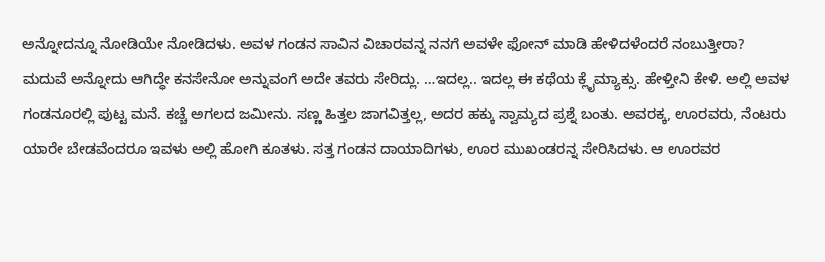ಅನ್ನೋದನ್ನೂ ನೋಡಿಯೇ ನೋಡಿದಳು. ಅವಳ ಗಂಡನ ಸಾವಿನ ವಿಚಾರವನ್ನ ನನಗೆ ಅವಳೇ ಫೋನ್ ಮಾಡಿ ಹೇಳಿದಳೆಂದರೆ ನಂಬುತ್ತೀರಾ?
ಮದುವೆ ಅನ್ನೋದು ಆಗಿದ್ಧೇ ಕನಸೇನೋ ಅನ್ನುವಂಗೆ ಅದೇ ತವರು ಸೇರಿದ್ಲು. …ಇದಲ್ಲ.. ಇದಲ್ಲ ಈ ಕಥೆಯ ಕ್ಲೈಮ್ಯಾಕ್ಸು. ಹೇಳ್ತೀನಿ ಕೇಳಿ. ಅಲ್ಲಿ ಅವಳ ಗಂಡನೂರಲ್ಲಿ ಪುಟ್ಟ ಮನೆ. ಕಚ್ಚೆ ಅಗಲದ ಜಮೀನು. ಸಣ್ಣ ಹಿತ್ತಲ ಜಾಗವಿತ್ತಲ್ಲ, ಅದರ ಹಕ್ಕು ಸ್ವಾಮ್ಯದ ಪ್ರಶ್ನೆ ಬಂತು. ಅವರಕ್ಕ, ಊರವರು, ನೆಂಟರು ಯಾರೇ ಬೇಡವೆಂದರೂ ಇವಳು ಅಲ್ಲಿ ಹೋಗಿ ಕೂತಳು. ಸತ್ತ ಗಂಡನ ದಾಯಾದಿಗಳು, ಊರ ಮುಖಂಡರನ್ನ ಸೇರಿಸಿದಳು. ಆ ಊರವರ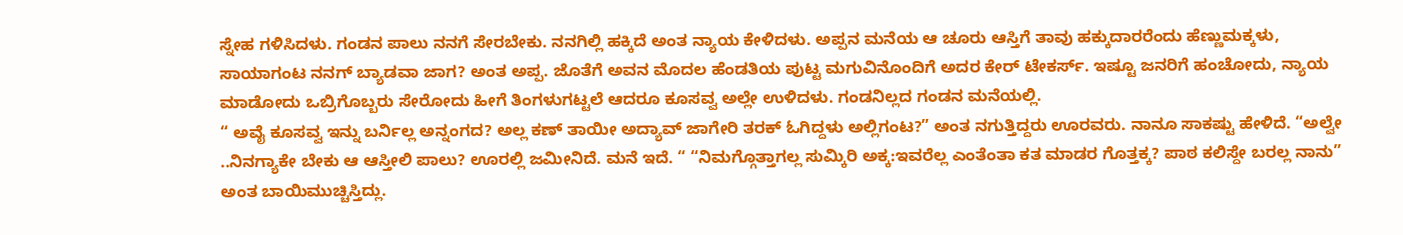ಸ್ನೇಹ ಗಳಿಸಿದಳು. ಗಂಡನ ಪಾಲು ನನಗೆ ಸೇರಬೇಕು. ನನಗಿಲ್ಲಿ ಹಕ್ಕಿದೆ ಅಂತ ನ್ಯಾಯ ಕೇಳಿದಳು. ಅಪ್ಪನ ಮನೆಯ ಆ ಚೂರು ಆಸ್ತಿಗೆ ತಾವು ಹಕ್ಕುದಾರರೆಂದು ಹೆಣ್ಣುಮಕ್ಕಳು, ಸಾಯಾಗಂಟ ನನಗ್ ಬ್ಯಾಡವಾ ಜಾಗ? ಅಂತ ಅಪ್ಪ. ಜೊತೆಗೆ ಅವನ ಮೊದಲ ಹೆಂಡತಿಯ ಪುಟ್ಟ ಮಗುವಿನೊಂದಿಗೆ ಅದರ ಕೇರ್ ಟೇಕರ್ಸ್. ಇಷ್ಟೂ ಜನರಿಗೆ ಹಂಚೋದು, ನ್ಯಾಯ ಮಾಡೋದು ಒಬ್ರಿಗೊಬ್ಬರು ಸೇರೋದು ಹೀಗೆ ತಿಂಗಳುಗಟ್ಟಲೆ ಆದರೂ ಕೂಸವ್ವ ಅಲ್ಲೇ ಉಳಿದಳು. ಗಂಡನಿಲ್ಲದ ಗಂಡನ ಮನೆಯಲ್ಲಿ.
“ ಅವೈ ಕೂಸವ್ವ ಇನ್ನು ಬರ್ನಿಲ್ಲ ಅನ್ನಂಗದ? ಅಲ್ಲ ಕಣ್ ತಾಯೀ ಅದ್ಯಾವ್ ಜಾಗೇರಿ ತರಕ್ ಓಗಿದ್ದಳು ಅಲ್ಲಿಗಂಟ?” ಅಂತ ನಗುತ್ತಿದ್ದರು ಊರವರು. ನಾನೂ ಸಾಕಷ್ಟು ಹೇಳಿದೆ. “ಅಲ್ವೇ ..ನಿನಗ್ಯಾಕೇ ಬೇಕು ಆ ಆಸ್ತೀಲಿ ಪಾಲು? ಊರಲ್ಲಿ ಜಮೀನಿದೆ. ಮನೆ ಇದೆ. “ “ನಿಮಗ್ಗೊತ್ತಾಗಲ್ಲ ಸುಮ್ಕಿರಿ ಅಕ್ಕ:ಇವರೆಲ್ಲ ಎಂತೆಂತಾ ಕತ ಮಾಡರ ಗೊತ್ತಕ್ಕ? ಪಾಠ ಕಲಿಸ್ದೇ ಬರಲ್ಲ ನಾನು” ಅಂತ ಬಾಯಿಮುಚ್ಚಿಸ್ತಿದ್ಲು.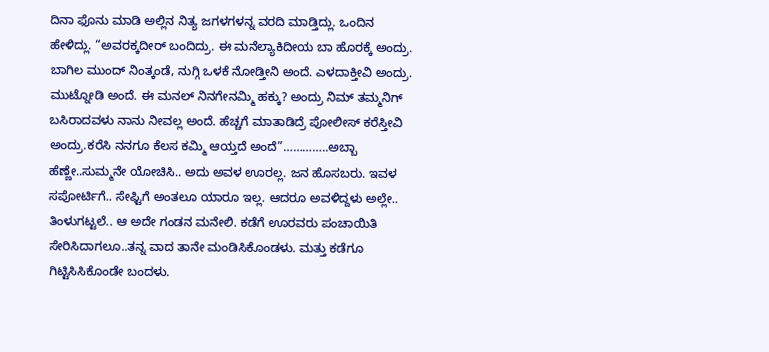ದಿನಾ ಫೊನು ಮಾಡಿ ಅಲ್ಲಿನ ನಿತ್ಯ ಜಗಳಗಳನ್ನ ವರದಿ ಮಾಡ್ತಿದ್ಲು. ಒಂದಿನ ಹೇಳಿದ್ಲು. “ಅವರಕ್ಕದೀರ್ ಬಂದಿದ್ರು. ಈ ಮನೆಲ್ಯಾಕಿದೀಯ ಬಾ ಹೊರಕ್ಕೆ ಅಂದ್ರು. ಬಾಗಿಲ ಮುಂದ್ ನಿಂತ್ಕಂಡೆ, ನುಗ್ಗಿ ಒಳಕೆ ನೋಡ್ತೀನಿ ಅಂದೆ. ಎಳದಾಕ್ತೀವಿ ಅಂದ್ರು. ಮುಟ್ನೋಡಿ ಅಂದೆ. ಈ ಮನಲ್ ನಿನಗೇನಮ್ಮಿ ಹಕ್ಕು? ಅಂದ್ರು ನಿಮ್ ತಮ್ಮನಿಗ್ ಬಸಿರಾದವಳು ನಾನು ನೀವಲ್ಲ ಅಂದೆ. ಹೆಚ್ಚಗೆ ಮಾತಾಡಿದ್ರೆ ಪೋಲೀಸ್ ಕರೆಸ್ತೀವಿ ಅಂದ್ರು.ಕರೆಸಿ ನನಗೂ ಕೆಲಸ ಕಮ್ಮಿ ಆಯ್ತದೆ ಅಂದೆ”…………..ಅಬ್ಬಾ ಹೆಣ್ಣೇ..ಸುಮ್ಮನೇ ಯೋಚಿಸಿ.. ಅದು ಅವಳ ಊರಲ್ಲ. ಜನ ಹೊಸಬರು. ಇವಳ ಸಪೋರ್ಟಿಗೆ.. ಸೇಫ್ಟಿಗೆ ಅಂತಲೂ ಯಾರೂ ಇಲ್ಲ. ಆದರೂ ಅವಳಿದ್ದಳು ಅಲ್ಲೇ.. ತಿಂಳುಗಟ್ಟಲೆ.. ಆ ಅದೇ ಗಂಡನ ಮನೇಲಿ. ಕಡೆಗೆ ಊರವರು ಪಂಚಾಯಿತಿ ಸೇರಿಸಿದಾಗಲೂ..ತನ್ನ ವಾದ ತಾನೇ ಮಂಡಿಸಿಕೊಂಡಳು. ಮತ್ತು ಕಡೆಗೂ ಗಿಟ್ಟಿಸಿಸಿಕೊಂಡೇ ಬಂದಳು.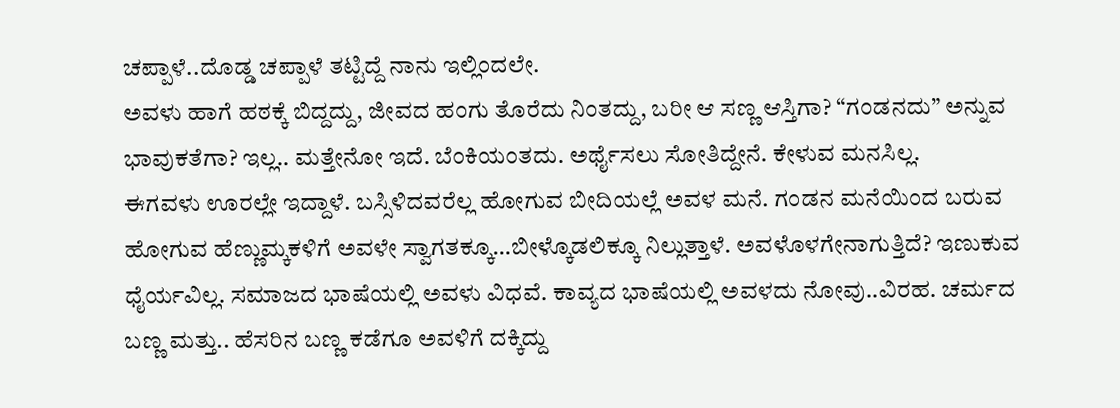ಚಪ್ಪಾಳೆ..ದೊಡ್ಡ ಚಪ್ಪಾಳೆ ತಟ್ಟಿದ್ದೆ ನಾನು ಇಲ್ಲಿಂದಲೇ.
ಅವಳು ಹಾಗೆ ಹಠಕ್ಕೆ ಬಿದ್ದದ್ದು, ಜೀವದ ಹಂಗು ತೊರೆದು ನಿಂತದ್ದು, ಬರೀ ಆ ಸಣ್ಣ ಆಸ್ತಿಗಾ? “ಗಂಡನದು” ಅನ್ನುವ ಭಾವುಕತೆಗಾ? ಇಲ್ಲ.. ಮತ್ತೇನೋ ಇದೆ. ಬೆಂಕಿಯಂತದು. ಅರ್ಥೈಸಲು ಸೋತಿದ್ದೇನೆ. ಕೇಳುವ ಮನಸಿಲ್ಲ.
ಈಗವಳು ಊರಲ್ಲೇ ಇದ್ದಾಳೆ. ಬಸ್ಸಿಳಿದವರೆಲ್ಲ ಹೋಗುವ ಬೀದಿಯಲ್ಲೆ ಅವಳ ಮನೆ. ಗಂಡನ ಮನೆಯಿಂದ ಬರುವ ಹೋಗುವ ಹೆಣ್ಣುಮ್ಕಕಳಿಗೆ ಅವಳೇ ಸ್ವಾಗತಕ್ಕೂ…ಬೀಳ್ಕೊಡಲಿಕ್ಕೂ ನಿಲ್ಲುತ್ತಾಳೆ. ಅವಳೊಳಗೇನಾಗುತ್ತಿದೆ? ಇಣುಕುವ ಧೈರ್ಯವಿಲ್ಲ. ಸಮಾಜದ ಭಾಷೆಯಲ್ಲಿ ಅವಳು ವಿಧವೆ. ಕಾವ್ಯದ ಭಾಷೆಯಲ್ಲಿ ಅವಳದು ನೋವು..ವಿರಹ. ಚರ್ಮದ ಬಣ್ಣ ಮತ್ತು.. ಹೆಸರಿನ ಬಣ್ಣ ಕಡೆಗೂ ಅವಳಿಗೆ ದಕ್ಕಿದ್ದು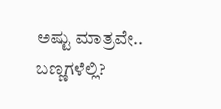ಅಷ್ಟು ಮಾತ್ರವೇ.. ಬಣ್ಣಗಳೆಲ್ಲಿ?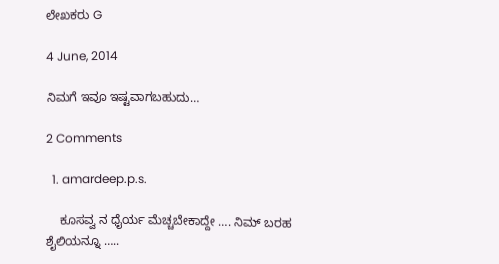ಲೇಖಕರು G

4 June, 2014

ನಿಮಗೆ ಇವೂ ಇಷ್ಟವಾಗಬಹುದು…

2 Comments

  1. amardeep.p.s.

    ಕೂಸವ್ವ ನ ಧೈರ್ಯ ಮೆಚ್ಚಬೇಕಾದ್ದೇ …. ನಿಮ್ ಬರಹ ಶೈಲಿಯನ್ನೂ …..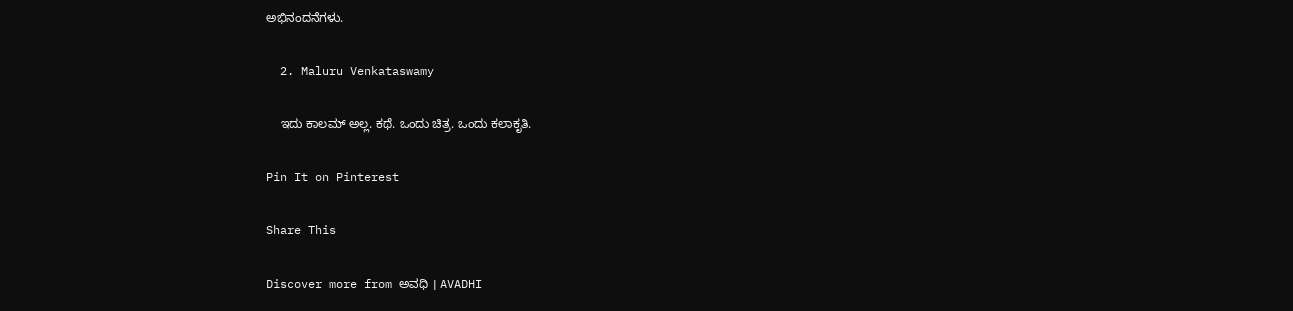ಅಭಿನಂದನೆಗಳು.

  2. Maluru Venkataswamy

    ಇದು ಕಾಲಮ್ ಅಲ್ಲ. ಕಥೆ. ಒಂದು ಚಿತ್ರ. ಒಂದು ಕಲಾಕೃತಿ.

Pin It on Pinterest

Share This

Discover more from ಅವಧಿ । AVADHI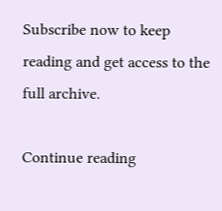Subscribe now to keep reading and get access to the full archive.

Continue reading